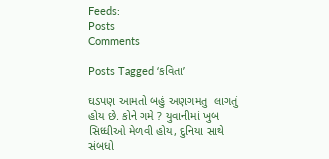Feeds:
Posts
Comments

Posts Tagged ‘કવિતા’

ઘડપણ આમતો બહું અણગમતુ  લાગતું હોય છે. કોને ગમે ? યુવાનીમાં ખુબ સિધ્ધીઓ મેળવી હોય, દુનિયા સાથે સંબધો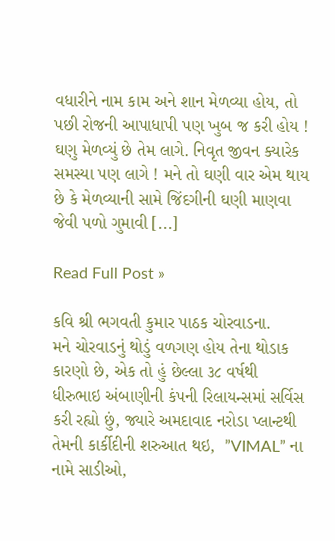વધારીને નામ કામ અને શાન મેળવ્યા હોય, તો પછી રોજની આપાધાપી પણ ખુબ જ કરી હોય ! ઘણુ મેળવ્યું છે તેમ લાગે. નિવૃત જીવન ક્યારેક સમસ્યા પણ લાગે ! મને તો ઘણી વાર એમ થાય છે કે મેળવ્યાની સામે જિંદગીની ઘણી માણવા જેવી પળો ગુમાવી [...]

Read Full Post »

કવિ શ્રી ભગવતી કુમાર પાઠક ચોરવાડના.
મને ચોરવાડનું થોડું વળગણ હોય તેના થોડાક કારણો છે, એક તો હું છેલ્લા ૩૮ વર્ષથી ધીરુભાઇ અંબાણીની કંપની રિલાયન્સમાં સર્વિસ કરી રહ્યો છું, જ્યારે અમદાવાદ નરોડા પ્લાન્ટથી તેમની કાર્કીદીની શરુઆત થઇ,  ”VIMAL” ના નામે સાડીઓ,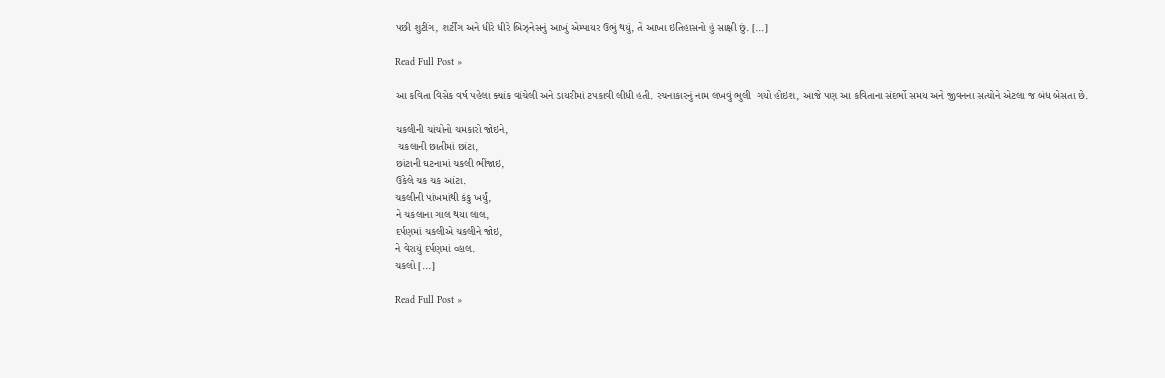પછી શુટીંગ, શર્ટીંગ અને ધીરે ધીરે બિઝ્નેસનું આખું એમ્પાયર ઉભું થયું, તે આખા ઇતિહાસનો હું સાક્ષી છું. [...]

Read Full Post »

આ કવિતા વિસેક વર્ષ પહેલા ક્યાંક વાંચેલી અને ડાયરીમાં ટપકાવી લીધી હતી. રચનાકારનું નામ લખવું ભુલી  ગયો હોઇશ, આજે પણ આ કવિતાના સંદર્ભો સમય અને જીવનના સત્યોને એટલા જ બંધ બેસતા છે.

ચકલીની ચાંચોનો ચમકારો જોઇને,
 ચકલાની છાતીમાં છાંટા,
છાંટાની ઘટનામાં ચકલી ભીંજાઇ,
ઉકેલે ચક ચક આંટા.
ચકલીની પાંખમાંથી કંકુ ખર્યું,
ને ચકલાના ગાલ થયા લાલ,
દર્પણમાં ચકલીએ ચકલીને જોઇ,
ને વેરાયું દર્પણમાં વ્હાલ.
ચકલો [...]

Read Full Post »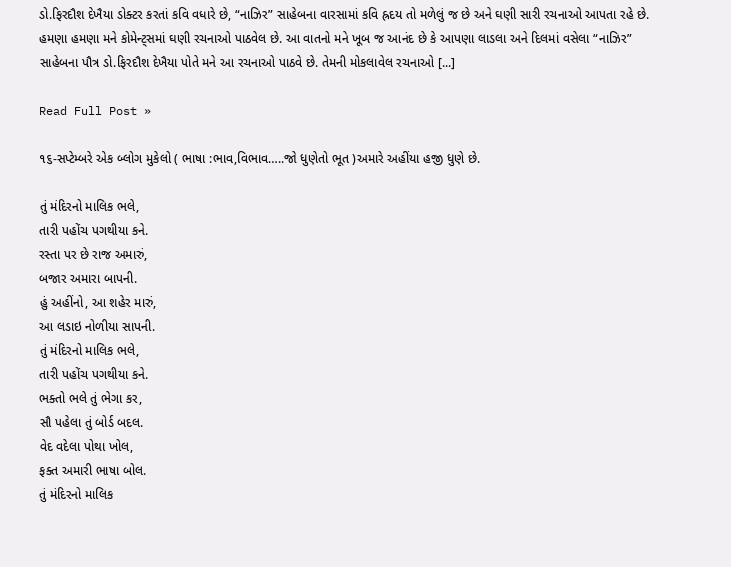ડો.ફિરદૌશ દેખૈયા ડોક્ટર કરતાં કવિ વધારે છે, “નાઝિર” સાહેબના વારસામાં કવિ હ્રદય તો મળેલું જ છે અને ઘણી સારી રચનાઓ આપતા રહે છે. હમણા હમણા મને કોમેન્ટ્સમાં ઘણી રચનાઓ પાઠવેલ છે. આ વાતનો મને ખૂબ જ આનંદ છે કે આપણા લાડલા અને દિલમાં વસેલા “નાઝિર” સાહેબના પૌત્ર ડો.ફિરદૌશ દેખૈયા પોતે મને આ રચનાઓ પાઠવે છે. તેમની મોકલાવેલ રચનાઓ [...]

Read Full Post »

૧૬-સપ્ટેમ્બરે એક બ્લોગ મુકેલો ( ભાષા :ભાવ,વિભાવ…..જો ધુણેતો ભૂત )અમારે અહીંયા હજી ધુણે છે.

તું મંદિરનો માલિક ભલે,
તારી પહોંચ પગથીયા કને.
રસ્તા પર છે રાજ અમારું,
બજાર અમારા બાપની.
હું અહીંનો, આ શહેર મારું,
આ લડાઇ નોળીયા સાપની.
તું મંદિરનો માલિક ભલે,
તારી પહોંચ પગથીયા કને.
ભક્તો ભલે તું ભેગા કર,
સૌ પહેલા તું બોર્ડ બદલ.
વેદ વદેલા પોથા ખોલ,
ફક્ત અમારી ભાષા બોલ.
તું મંદિરનો માલિક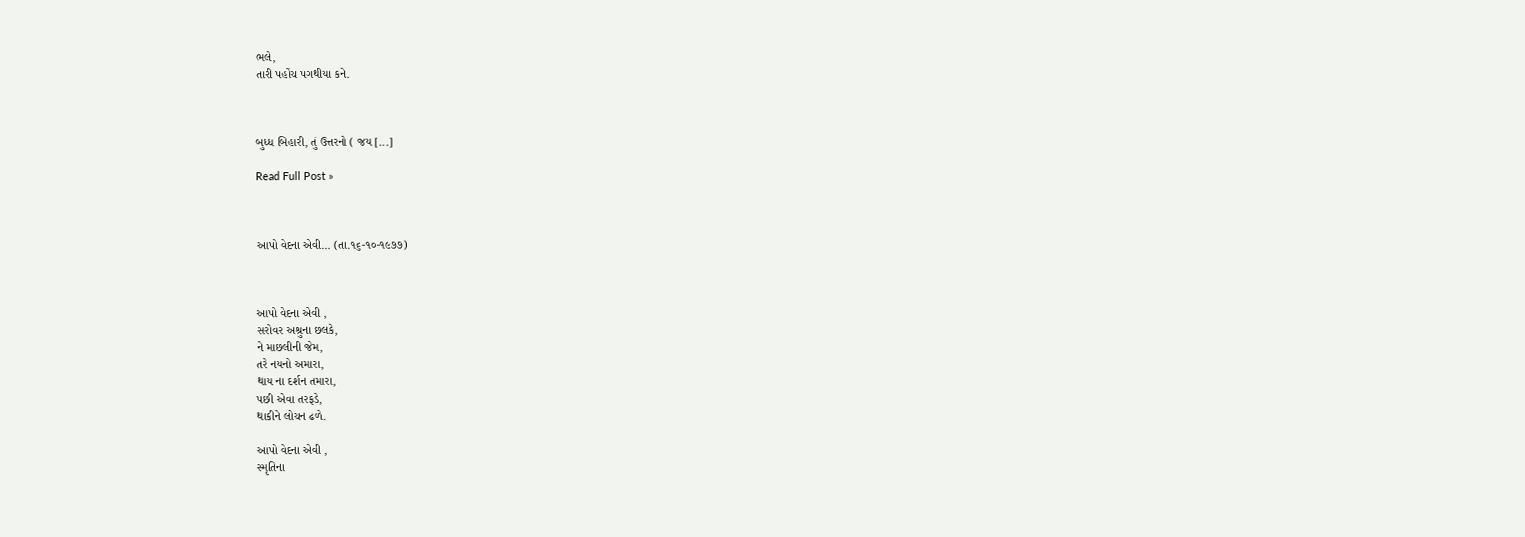ભલે,
તારી પહોંચ પગથીયા કને.



બુધ્ધ બિહારી, તું ઉત્તરનો ( જય [...]

Read Full Post »



આપો વેદના એવી… (તા.૧૬-૧૦-૧૯૭૭)



આપો વેદના એવી ,
સરોવર અશ્રુના છલકે,
ને માછલીની જેમ,
તરે નયનો અમારા,
થાય ના દર્શન તમારા,
પછી એવા તરફડે,
થાકીને લોચન ઢળે.

આપો વેદના એવી ,
સ્મૃતિના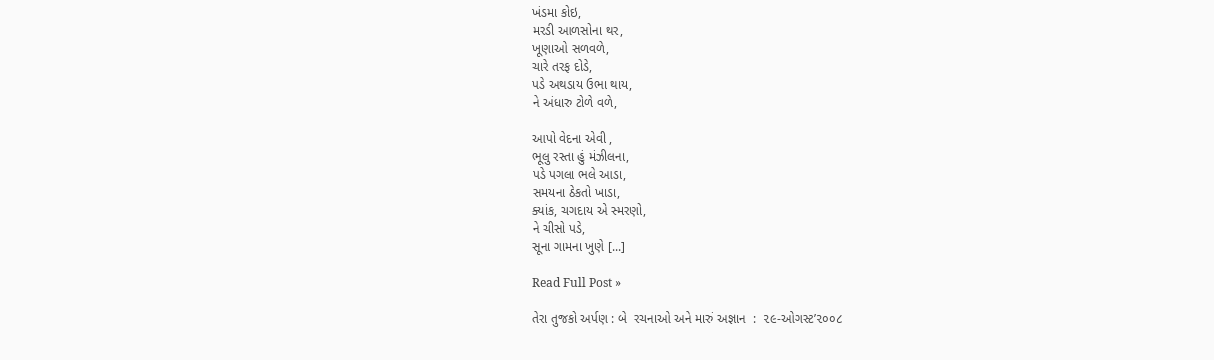ખંડમા કોઇ,
મરડી આળસોના થર,
ખૂણાઓ સળવળે,
ચારે તરફ દોડે,
પડે અથડાય ઉભા થાય,
ને અંધારુ ટોળે વળે,

આપો વેદના એવી ,
ભૂલુ રસ્તા હું મંઝીલના,
પડે પગલા ભલે આડા,
સમયના ઠેકતો ખાડા,
ક્યાંક, ચગદાય એ સ્મરણો,
ને ચીસો પડે,
સૂના ગામના ખુણે [...]

Read Full Post »

તેરા તુજકો અર્પણ : બે  રચનાઓ અને મારું અજ્ઞાન  :  ૨૯-ઓગસ્ટ’૨૦૦૮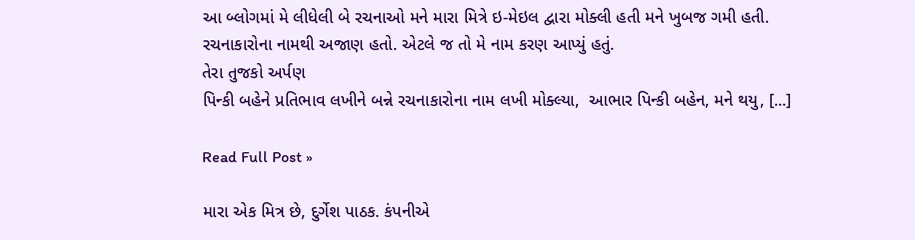આ બ્લોગમાં મે લીધેલી બે રચનાઓ મને મારા મિત્રે ઇ-મેઇલ દ્વારા મોક્લી હતી મને ખુબજ ગમી હતી. રચનાકારોના નામથી અજાણ હતો. એટલે જ તો મે નામ કરણ આપ્યું હતું.
તેરા તુજકો અર્પણ
પિન્કી બહેને પ્રતિભાવ લખીને બન્ને રચનાકારોના નામ લખી મોક્લ્યા,  આભાર પિન્કી બહેન, મને થયુ, [...]

Read Full Post »

મારા એક મિત્ર છે, દુર્ગેશ પાઠક. કંપનીએ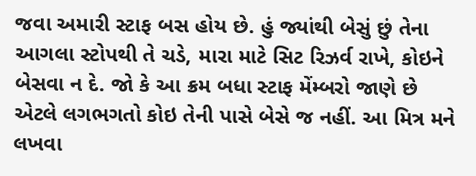જવા અમારી સ્ટાફ બસ હોય છે. હું જ્યાંથી બેસું છું તેના આગલા સ્ટોપથી તે ચડે, મારા માટે સિટ રિઝર્વ રાખે, કોઇને બેસવા ન દે. જો કે આ ક્રમ બધા સ્ટાફ મેંમ્બરો જાણે છે એટલે લગભગતો કોઇ તેની પાસે બેસે જ નહીં. આ મિત્ર મને લખવા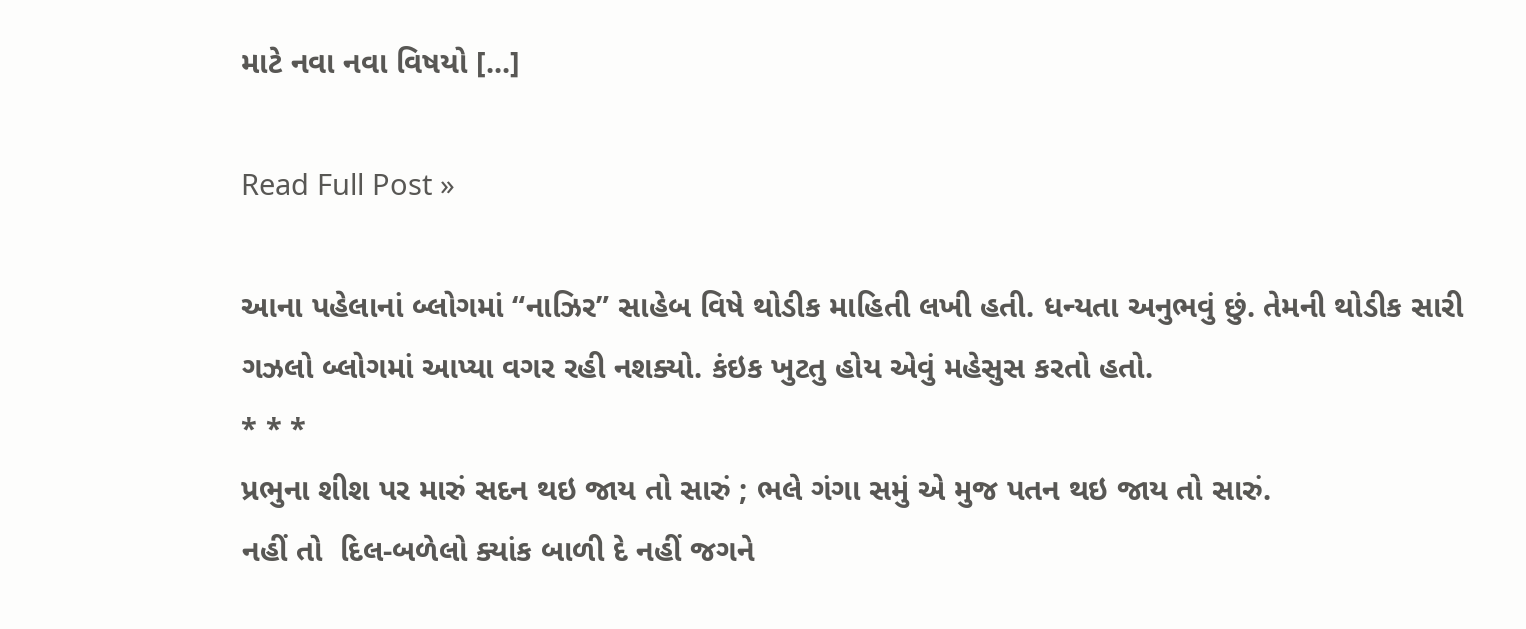માટે નવા નવા વિષયો [...]

Read Full Post »

આના પહેલાનાં બ્લોગમાં “નાઝિર” સાહેબ વિષે થોડીક માહિતી લખી હતી. ધન્યતા અનુભવું છું. તેમની થોડીક સારી ગઝલો બ્લોગમાં આપ્યા વગર રહી નશક્યો. કંઇક ખુટતુ હોય એવું મહેસુસ કરતો હતો.
* * *
પ્રભુના શીશ પર મારું સદન થઇ જાય તો સારું ; ભલે ગંગા સમું એ મુજ પતન થઇ જાય તો સારું.
નહીં તો  દિલ-બળેલો ક્યાંક બાળી દે નહીં જગને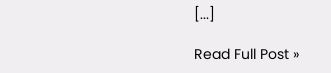[...]

Read Full Post »